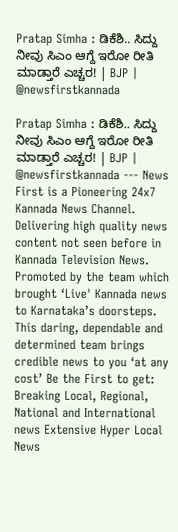Pratap Simha : ಡಿಕೆಶಿ.. ಸಿದ್ದು ನೀವು ಸಿಎಂ ಆಗ್ದೆ ಇರೋ ರೀತಿ ಮಾಡ್ತಾರೆ ಎಚ್ಚರ! | BJP | @newsfirstkannada

Pratap Simha : ಡಿಕೆಶಿ.. ಸಿದ್ದು ನೀವು ಸಿಎಂ ಆಗ್ದೆ ಇರೋ ರೀತಿ ಮಾಡ್ತಾರೆ ಎಚ್ಚರ! | BJP | @newsfirstkannada --- News First is a Pioneering 24x7 Kannada News Channel. Delivering high quality news content not seen before in Kannada Television News. Promoted by the team which brought ‘Live' Kannada news to Karnataka’s doorsteps. This daring, dependable and determined team brings credible news to you ‘at any cost’ Be the First to get: Breaking Local, Regional, National and International news Extensive Hyper Local News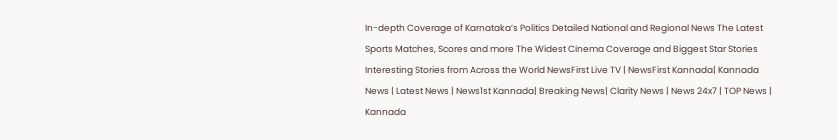In-depth Coverage of Karnataka’s Politics Detailed National and Regional News The Latest Sports Matches, Scores and more The Widest Cinema Coverage and Biggest Star Stories Interesting Stories from Across the World NewsFirst Live TV | NewsFirst Kannada| Kannada News | Latest News | News1st Kannada| Breaking News| Clarity News | News 24x7 | TOP News | Kannada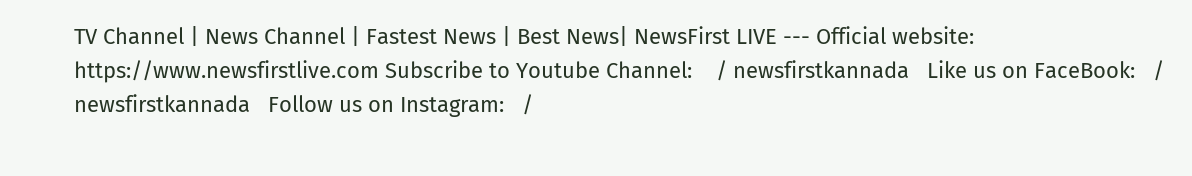TV Channel | News Channel | Fastest News | Best News| NewsFirst LIVE --- Official website: https://www.newsfirstlive.com Subscribe to Youtube Channel:    / newsfirstkannada   Like us on FaceBook:   / newsfirstkannada   Follow us on Instagram:   /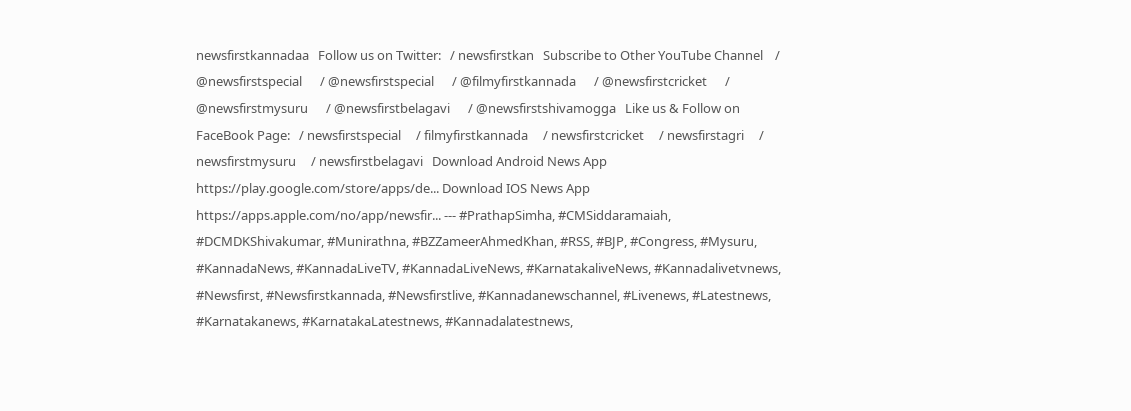newsfirstkannadaa   Follow us on Twitter:   / newsfirstkan   Subscribe to Other YouTube Channel    / @newsfirstspecial      / @newsfirstspecial      / @filmyfirstkannada      / @newsfirstcricket      / @newsfirstmysuru      / @newsfirstbelagavi      / @newsfirstshivamogga   Like us & Follow on FaceBook Page:   / newsfirstspecial     / filmyfirstkannada     / newsfirstcricket     / newsfirstagri     / newsfirstmysuru     / newsfirstbelagavi   Download Android News App https://play.google.com/store/apps/de... Download IOS News App https://apps.apple.com/no/app/newsfir... --- #PrathapSimha, #CMSiddaramaiah, #DCMDKShivakumar, #Munirathna, #BZZameerAhmedKhan, #RSS, #BJP, #Congress, #Mysuru, #KannadaNews, #KannadaLiveTV, #KannadaLiveNews, #KarnatakaliveNews, #Kannadalivetvnews, #Newsfirst, #Newsfirstkannada, #Newsfirstlive, #Kannadanewschannel, #Livenews, #Latestnews, #Karnatakanews, #KarnatakaLatestnews, #Kannadalatestnews,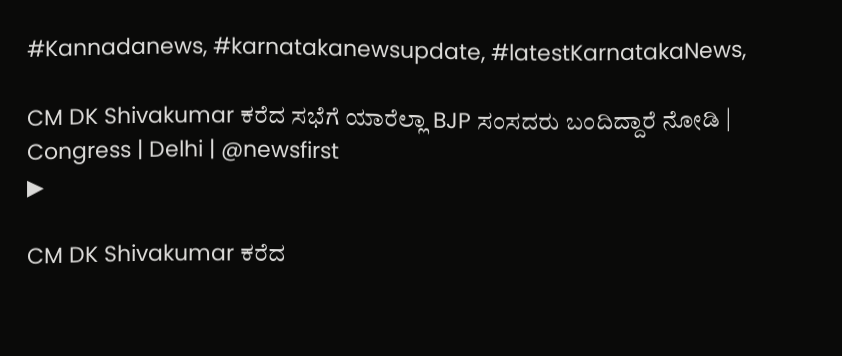#Kannadanews, #karnatakanewsupdate, #latestKarnatakaNews,

CM DK Shivakumar ಕರೆದ ಸಭೆಗೆ ಯಾರೆಲ್ಲಾ BJP ಸಂಸದರು ಬಂದಿದ್ದಾರೆ ನೋಡಿ | Congress | Delhi | @newsfirst
▶

CM DK Shivakumar ಕರೆದ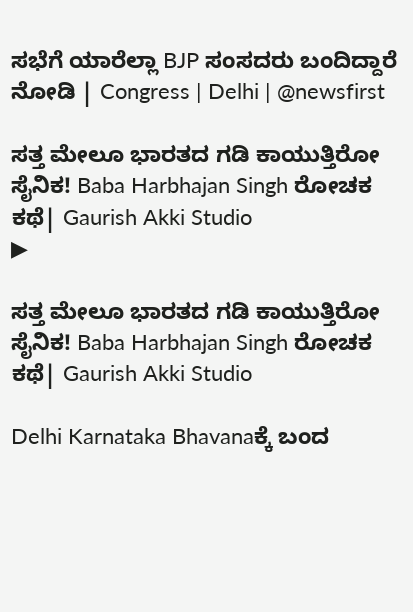ಸಭೆಗೆ ಯಾರೆಲ್ಲಾ BJP ಸಂಸದರು ಬಂದಿದ್ದಾರೆ ನೋಡಿ | Congress | Delhi | @newsfirst

ಸತ್ತ ಮೇಲೂ ಭಾರತದ ಗಡಿ ಕಾಯುತ್ತಿರೋ ಸೈನಿಕ! Baba Harbhajan Singh ರೋಚಕ ಕಥೆ| Gaurish Akki Studio
▶

ಸತ್ತ ಮೇಲೂ ಭಾರತದ ಗಡಿ ಕಾಯುತ್ತಿರೋ ಸೈನಿಕ! Baba Harbhajan Singh ರೋಚಕ ಕಥೆ| Gaurish Akki Studio

Delhi Karnataka Bhavanaಕ್ಕೆ ಬಂದ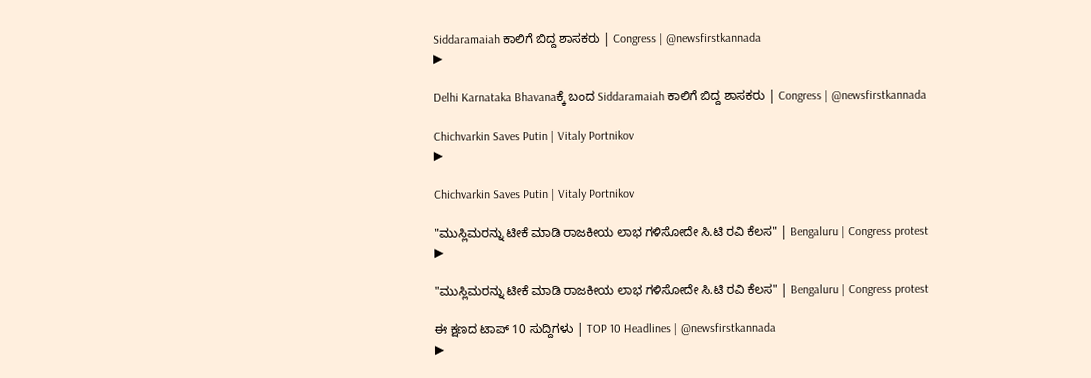Siddaramaiah ಕಾಲಿಗೆ ಬಿದ್ದ ಶಾಸಕರು | Congress | @newsfirstkannada
▶

Delhi Karnataka Bhavanaಕ್ಕೆ ಬಂದ Siddaramaiah ಕಾಲಿಗೆ ಬಿದ್ದ ಶಾಸಕರು | Congress | @newsfirstkannada

Chichvarkin Saves Putin | Vitaly Portnikov
▶

Chichvarkin Saves Putin | Vitaly Portnikov

"ಮುಸ್ಲಿಮರನ್ನು ಟೀಕೆ ಮಾಡಿ ರಾಜಕೀಯ ಲಾಭ ಗಳಿಸೋದೇ ಸಿ.ಟಿ ರವಿ ಕೆಲಸ" | Bengaluru | Congress protest
▶

"ಮುಸ್ಲಿಮರನ್ನು ಟೀಕೆ ಮಾಡಿ ರಾಜಕೀಯ ಲಾಭ ಗಳಿಸೋದೇ ಸಿ.ಟಿ ರವಿ ಕೆಲಸ" | Bengaluru | Congress protest

ಈ ಕ್ಷಣದ ಟಾಪ್ 10 ಸುದ್ದಿಗಳು | TOP 10 Headlines | @newsfirstkannada
▶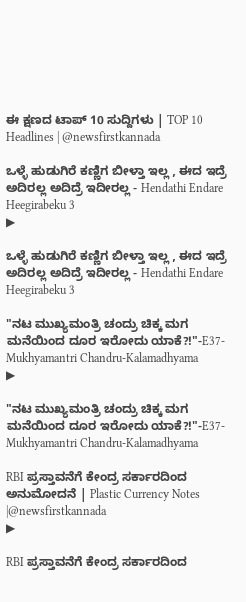ಈ ಕ್ಷಣದ ಟಾಪ್ 10 ಸುದ್ದಿಗಳು | TOP 10 Headlines | @newsfirstkannada

ಒಳ್ಳೆ ಹುಡುಗಿರೆ ಕಣ್ಣಿಗ ಬೀಳ್ತಾ ಇಲ್ಲ , ಈದ ಇದ್ರೆ ಅದಿರಲ್ಲ ಅದಿದ್ರೆ ಇದೀರಲ್ಲ - Hendathi Endare Heegirabeku 3
▶

ಒಳ್ಳೆ ಹುಡುಗಿರೆ ಕಣ್ಣಿಗ ಬೀಳ್ತಾ ಇಲ್ಲ , ಈದ ಇದ್ರೆ ಅದಿರಲ್ಲ ಅದಿದ್ರೆ ಇದೀರಲ್ಲ - Hendathi Endare Heegirabeku 3

"ನಟ ಮುಖ್ಯಮಂತ್ರಿ ಚಂದ್ರು ಚಿಕ್ಕ ಮಗ ಮನೆಯಿಂದ ದೂರ ಇರೋದು ಯಾಕೆ?!"-E37-Mukhyamantri Chandru-Kalamadhyama
▶

"ನಟ ಮುಖ್ಯಮಂತ್ರಿ ಚಂದ್ರು ಚಿಕ್ಕ ಮಗ ಮನೆಯಿಂದ ದೂರ ಇರೋದು ಯಾಕೆ?!"-E37-Mukhyamantri Chandru-Kalamadhyama

RBI ಪ್ರಸ್ತಾವನೆಗೆ ಕೇಂದ್ರ ಸರ್ಕಾರದಿಂದ ಅನುಮೋದನೆ | Plastic Currency Notes |@newsfirstkannada
▶

RBI ಪ್ರಸ್ತಾವನೆಗೆ ಕೇಂದ್ರ ಸರ್ಕಾರದಿಂದ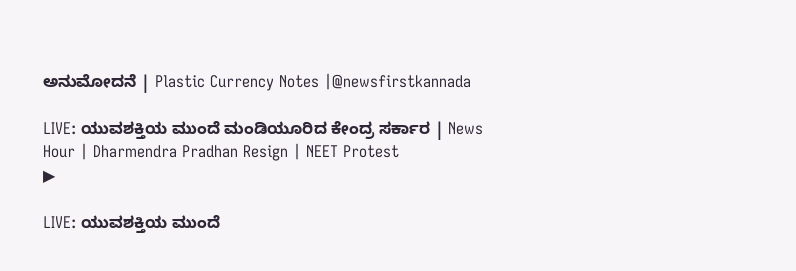ಅನುಮೋದನೆ | Plastic Currency Notes |@newsfirstkannada

LIVE: ಯುವಶಕ್ತಿಯ ಮುಂದೆ ಮಂಡಿಯೂರಿದ ಕೇಂದ್ರ ಸರ್ಕಾರ | News Hour | Dharmendra Pradhan Resign | NEET Protest
▶

LIVE: ಯುವಶಕ್ತಿಯ ಮುಂದೆ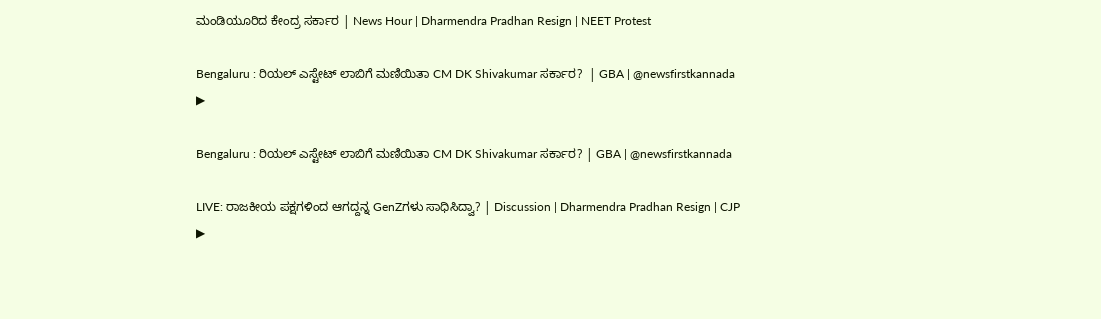ಮಂಡಿಯೂರಿದ ಕೇಂದ್ರ ಸರ್ಕಾರ | News Hour | Dharmendra Pradhan Resign | NEET Protest

Bengaluru : ರಿಯಲ್ ಎಸ್ಟೇಟ್ ಲಾಬಿಗೆ ಮಣಿಯಿತಾ CM DK Shivakumar ಸರ್ಕಾರ?  | GBA | @newsfirstkannada
▶

Bengaluru : ರಿಯಲ್ ಎಸ್ಟೇಟ್ ಲಾಬಿಗೆ ಮಣಿಯಿತಾ CM DK Shivakumar ಸರ್ಕಾರ? | GBA | @newsfirstkannada

LIVE: ರಾಜಕೀಯ ಪಕ್ಷಗಳಿಂದ ಆಗದ್ದನ್ನ GenZಗಳು ಸಾಧಿಸಿದ್ವಾ? | Discussion | Dharmendra Pradhan Resign | CJP
▶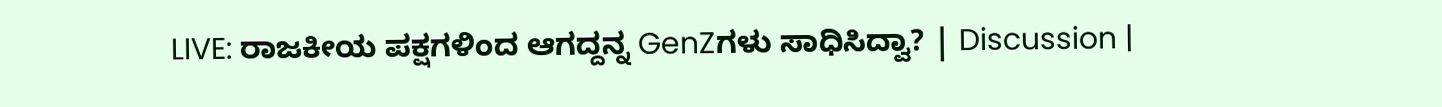LIVE: ರಾಜಕೀಯ ಪಕ್ಷಗಳಿಂದ ಆಗದ್ದನ್ನ GenZಗಳು ಸಾಧಿಸಿದ್ವಾ? | Discussion |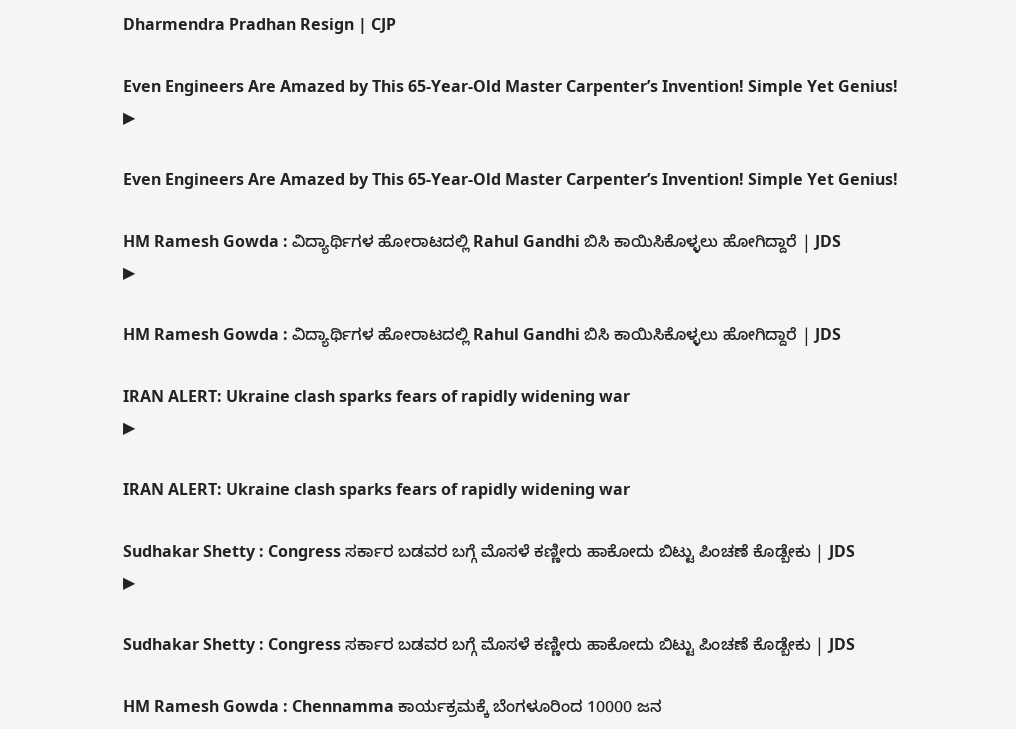Dharmendra Pradhan Resign | CJP

Even Engineers Are Amazed by This 65-Year-Old Master Carpenter’s Invention! Simple Yet Genius!
▶

Even Engineers Are Amazed by This 65-Year-Old Master Carpenter’s Invention! Simple Yet Genius!

HM Ramesh Gowda : ವಿದ್ಯಾರ್ಥಿಗಳ ಹೋರಾಟದಲ್ಲಿ Rahul Gandhi ಬಿಸಿ ಕಾಯಿಸಿಕೊಳ್ಳಲು ಹೋಗಿದ್ದಾರೆ | JDS
▶

HM Ramesh Gowda : ವಿದ್ಯಾರ್ಥಿಗಳ ಹೋರಾಟದಲ್ಲಿ Rahul Gandhi ಬಿಸಿ ಕಾಯಿಸಿಕೊಳ್ಳಲು ಹೋಗಿದ್ದಾರೆ | JDS

IRAN ALERT: Ukraine clash sparks fears of rapidly widening war
▶

IRAN ALERT: Ukraine clash sparks fears of rapidly widening war

Sudhakar Shetty : Congress ಸರ್ಕಾರ ಬಡವರ ಬಗ್ಗೆ ಮೊಸಳೆ ಕಣ್ಣೀರು ಹಾಕೋದು ಬಿಟ್ಟು ಪಿಂಚಣೆ ಕೊಡ್ಬೇಕು | JDS
▶

Sudhakar Shetty : Congress ಸರ್ಕಾರ ಬಡವರ ಬಗ್ಗೆ ಮೊಸಳೆ ಕಣ್ಣೀರು ಹಾಕೋದು ಬಿಟ್ಟು ಪಿಂಚಣೆ ಕೊಡ್ಬೇಕು | JDS

HM Ramesh Gowda : Chennamma ಕಾರ್ಯಕ್ರಮಕ್ಕೆ ಬೆಂಗಳೂರಿಂದ 10000 ಜನ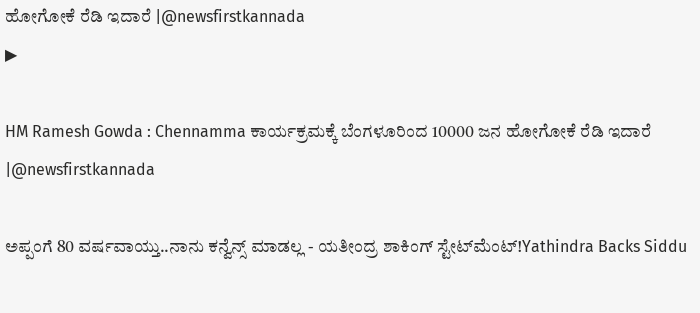ಹೋಗೋಕೆ ರೆಡಿ ಇದಾರೆ |@newsfirstkannada
▶

HM Ramesh Gowda : Chennamma ಕಾರ್ಯಕ್ರಮಕ್ಕೆ ಬೆಂಗಳೂರಿಂದ 10000 ಜನ ಹೋಗೋಕೆ ರೆಡಿ ಇದಾರೆ |@newsfirstkannada

ಅಪ್ಪಂಗೆ 80 ವರ್ಷವಾಯ್ತು..ನಾನು ಕನ್ವೆನ್ಸ್‌ ಮಾಡಲ್ಲ - ಯತೀಂದ್ರ ಶಾಕಿಂಗ್‌ ಸ್ಟೇಟ್‌ಮೆಂಟ್‌!Yathindra Backs Siddu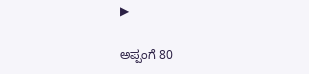▶

ಅಪ್ಪಂಗೆ 80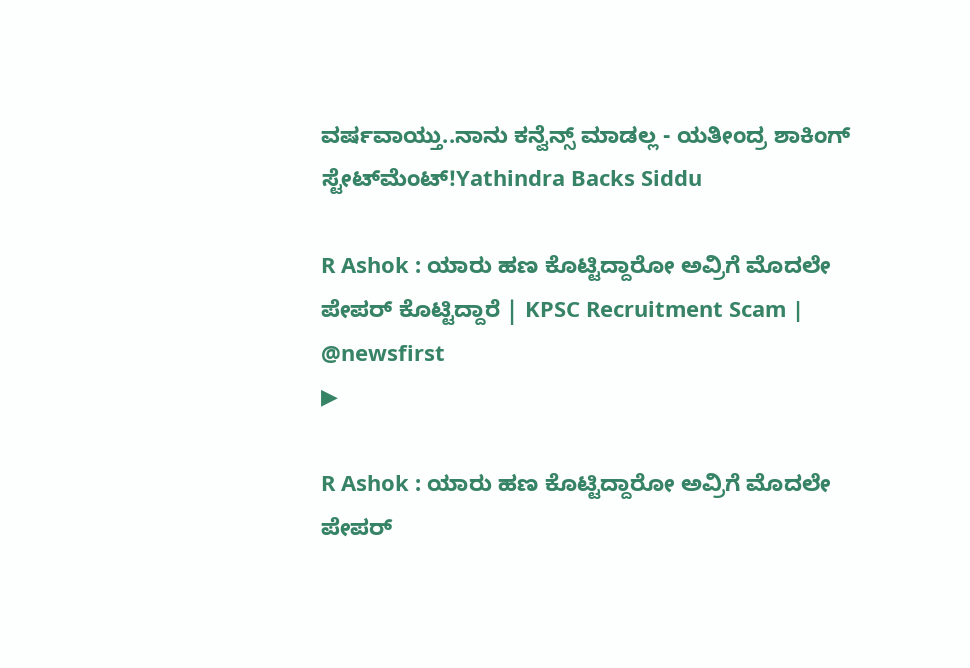ವರ್ಷವಾಯ್ತು..ನಾನು ಕನ್ವೆನ್ಸ್‌ ಮಾಡಲ್ಲ - ಯತೀಂದ್ರ ಶಾಕಿಂಗ್‌ ಸ್ಟೇಟ್‌ಮೆಂಟ್‌!Yathindra Backs Siddu

R Ashok : ಯಾರು ಹಣ ಕೊಟ್ಟಿದ್ದಾರೋ ಅವ್ರಿಗೆ ಮೊದಲೇ ಪೇಪರ್ ಕೊಟ್ಟಿದ್ದಾರೆ | KPSC Recruitment Scam | @newsfirst
▶

R Ashok : ಯಾರು ಹಣ ಕೊಟ್ಟಿದ್ದಾರೋ ಅವ್ರಿಗೆ ಮೊದಲೇ ಪೇಪರ್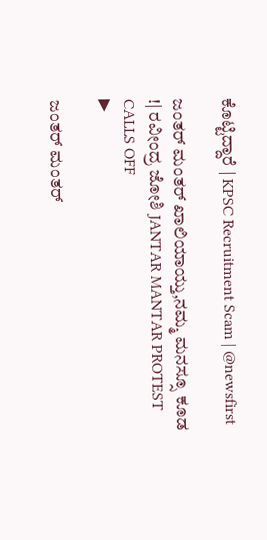ಕೊಟ್ಟಿದ್ದಾರೆ | KPSC Recruitment Scam | @newsfirst

ಜಂತರ್ ಮಂತರ್ ಖಾಲಿಯಾಯ್ತು,ನಮ್ಮ ಮನಸ್ಸೂ ಕೂಡ !| ರವೀಂದ್ರ ಜೋಶಿ JANTAR MANTAR PROTEST CALLS OFF
▶

ಜಂತರ್ ಮಂತರ್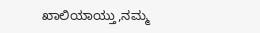ಖಾಲಿಯಾಯ್ತು,ನಮ್ಮ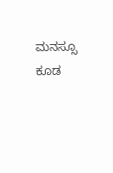ಮನಸ್ಸೂ ಕೂಡ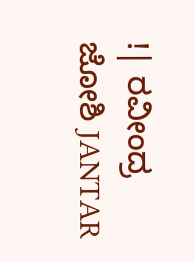!| ರವೀಂದ್ರ ಜೋಶಿ JANTAR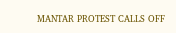MANTAR PROTEST CALLS OFF